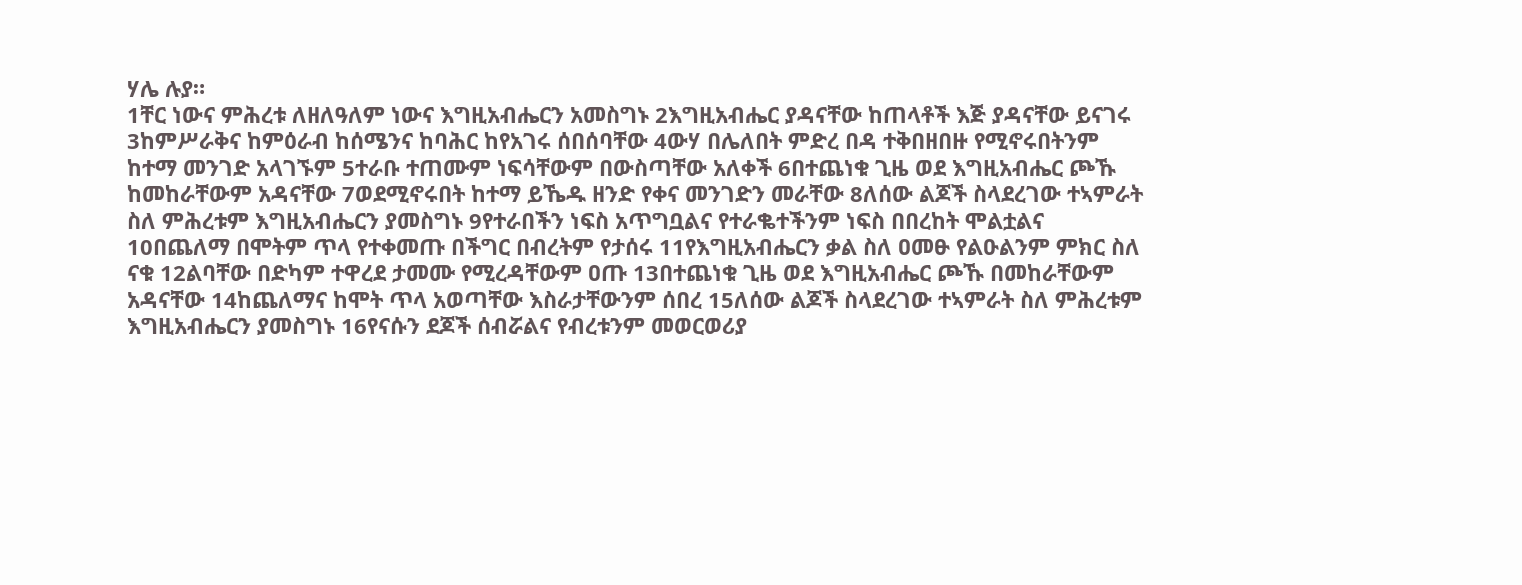ሃሌ ሉያ።
1ቸር ነውና ምሕረቱ ለዘለዓለም ነውና እግዚአብሔርን አመስግኑ 2እግዚአብሔር ያዳናቸው ከጠላቶች እጅ ያዳናቸው ይናገሩ 3ከምሥራቅና ከምዕራብ ከሰሜንና ከባሕር ከየአገሩ ሰበሰባቸው 4ውሃ በሌለበት ምድረ በዳ ተቅበዘበዙ የሚኖሩበትንም ከተማ መንገድ አላገኙም 5ተራቡ ተጠሙም ነፍሳቸውም በውስጣቸው አለቀች 6በተጨነቁ ጊዜ ወደ እግዚአብሔር ጮኹ ከመከራቸውም አዳናቸው 7ወደሚኖሩበት ከተማ ይኼዱ ዘንድ የቀና መንገድን መራቸው 8ለሰው ልጆች ስላደረገው ተኣምራት ስለ ምሕረቱም እግዚአብሔርን ያመስግኑ 9የተራበችን ነፍስ አጥግቧልና የተራቈተችንም ነፍስ በበረከት ሞልቷልና 10በጨለማ በሞትም ጥላ የተቀመጡ በችግር በብረትም የታሰሩ 11የእግዚአብሔርን ቃል ስለ ዐመፁ የልዑልንም ምክር ስለ ናቁ 12ልባቸው በድካም ተዋረደ ታመሙ የሚረዳቸውም ዐጡ 13በተጨነቁ ጊዜ ወደ እግዚአብሔር ጮኹ በመከራቸውም አዳናቸው 14ከጨለማና ከሞት ጥላ አወጣቸው እስራታቸውንም ሰበረ 15ለሰው ልጆች ስላደረገው ተኣምራት ስለ ምሕረቱም እግዚአብሔርን ያመስግኑ 16የናሱን ደጆች ሰብሯልና የብረቱንም መወርወሪያ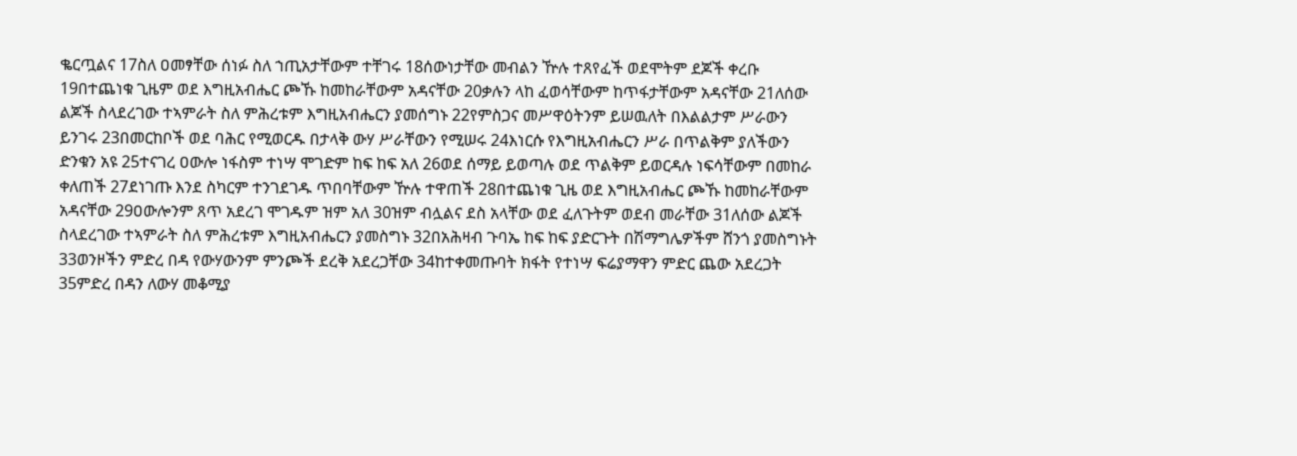ቈርጧልና 17ስለ ዐመፃቸው ሰነፉ ስለ ኀጢአታቸውም ተቸገሩ 18ሰውነታቸው መብልን ዅሉ ተጸየፈች ወደሞትም ደጆች ቀረቡ 19በተጨነቁ ጊዜም ወደ እግዚአብሔር ጮኹ ከመከራቸውም አዳናቸው 20ቃሉን ላከ ፈወሳቸውም ከጥፋታቸውም አዳናቸው 21ለሰው ልጆች ስላደረገው ተኣምራት ስለ ምሕረቱም እግዚአብሔርን ያመሰግኑ 22የምስጋና መሥዋዕትንም ይሠዉለት በእልልታም ሥራውን ይንገሩ 23በመርከቦች ወደ ባሕር የሚወርዱ በታላቅ ውሃ ሥራቸውን የሚሠሩ 24እነርሱ የእግዚአብሔርን ሥራ በጥልቅም ያለችውን ድንቁን አዩ 25ተናገረ ዐውሎ ነፋስም ተነሣ ሞገድም ከፍ ከፍ አለ 26ወደ ሰማይ ይወጣሉ ወደ ጥልቅም ይወርዳሉ ነፍሳቸውም በመከራ ቀለጠች 27ደነገጡ እንደ ስካርም ተንገደገዱ ጥበባቸውም ዅሉ ተዋጠች 28በተጨነቁ ጊዜ ወደ እግዚአብሔር ጮኹ ከመከራቸውም አዳናቸው 29ዐውሎንም ጸጥ አደረገ ሞገዱም ዝም አለ 30ዝም ብሏልና ደስ አላቸው ወደ ፈለጉትም ወደብ መራቸው 31ለሰው ልጆች ስላደረገው ተኣምራት ስለ ምሕረቱም እግዚአብሔርን ያመስግኑ 32በአሕዛብ ጉባኤ ከፍ ከፍ ያድርጉት በሽማግሌዎችም ሸንጎ ያመስግኑት 33ወንዞችን ምድረ በዳ የውሃውንም ምንጮች ደረቅ አደረጋቸው 34ከተቀመጡባት ክፋት የተነሣ ፍሬያማዋን ምድር ጨው አደረጋት 35ምድረ በዳን ለውሃ መቆሚያ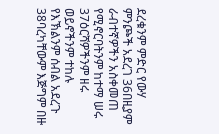ደረቁንም ምድር የውሃ ምንጮች አደረገ 36በዚያም ራብተኛዎችን አስቀመጠ የሚኖርባትንም ከተማ ሠሩ 37ዕርሻዎችንም ዘሩ ወይኖችንም ተከሉ የእኽልንም ሰብል አደረጉ 38ባረካቸውም እጅግም በዙ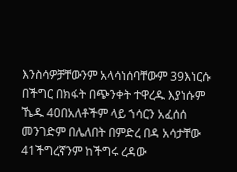እንስሳዎቻቸውንም አላሳነሰባቸውም 39እነርሱ በችግር በክፋት በጭንቀት ተዋረዱ እያነሱም ኼዱ 40በአለቶችም ላይ ኀሳርን አፈሰሰ መንገድም በሌለበት በምድረ በዳ አሳታቸው 41ችግረኛንም ከችግሩ ረዳው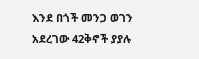እንደ በጎች መንጋ ወገን አደረገው 42ቅኖች ያያሉ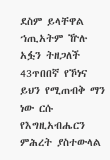ደስም ይላቸዋል ኀጢአትም ዅሉ አፏን ትዘጋለች 43ጥበበኛ የኾነና ይህን የሚጠብቅ ማን ነው ርሱ የእግዚአብሔርን ምሕረት ያስተውላል